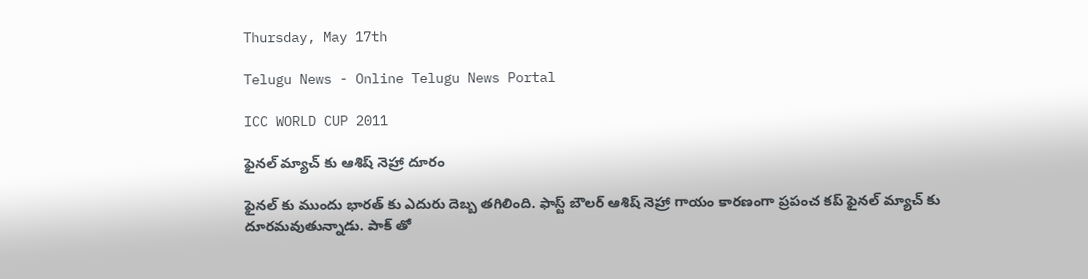Thursday, May 17th

Telugu News - Online Telugu News Portal

ICC WORLD CUP 2011

ఫైనల్ మ్యాచ్ కు ఆశిష్ నెహ్రా దూరం

ఫైనల్ కు ముందు భారత్ కు ఎదురు దెబ్బ తగిలింది. ఫాస్ట్ బౌలర్ ఆశిష్ నెహ్రా గాయం కారణంగా ప్రపంచ కప్ ఫైనల్ మ్యాచ్ కు దూరమవుతున్నాడు. పాక్ తో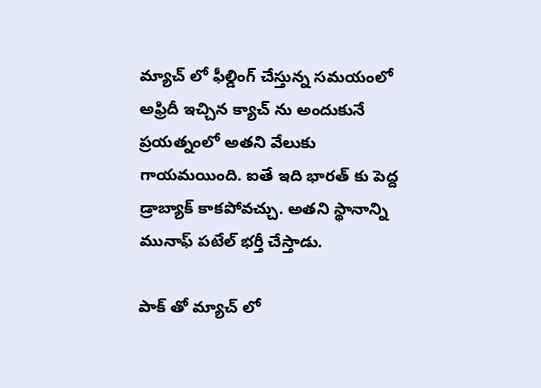మ్యాచ్ లో ఫీల్డింగ్ చేస్తున్న సమయంలో అఫ్రిదీ ఇచ్చిన క్యాచ్ ను అందుకునే ప్రయత్నంలో అతని వేలుకు గాయమయింది. ఐతే ఇది భారత్ కు పెద్ద డ్రాబ్యాక్ కాకపోవచ్చు. అతని స్థానాన్ని మునాఫ్ పటేల్ భర్తీ చేస్తాడు.

పాక్ తో మ్యాచ్ లో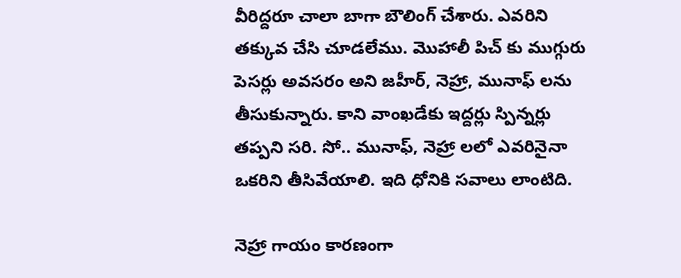వీరిద్దరూ చాలా బాగా బౌలింగ్ చేశారు. ఎవరిని తక్కువ చేసి చూడలేము. మొహాలీ పిచ్ కు ముగ్గురు పెసర్లు అవసరం అని జహీర్, నెహ్రా, మునాఫ్ లను తీసుకున్నారు. కాని వాంఖడేకు ఇద్దర్లు స్పిన్నర్లు తప్పని సరి. సో.. మునాఫ్, నెహ్రా లలో ఎవరినైనా ఒకరిని తీసివేయాలి. ఇది ధోనికి సవాలు లాంటిది.

నెహ్రా గాయం కారణంగా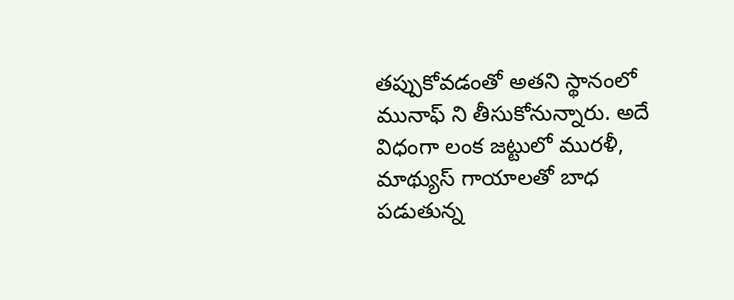తప్పుకోవడంతో అతని స్థానంలో మునాఫ్ ని తీసుకోనున్నారు. అదే విధంగా లంక జట్టులో మురళీ, మాథ్యుస్ గాయాలతో బాధ పడుతున్న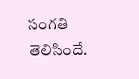సంగతి తెలిసిందే.